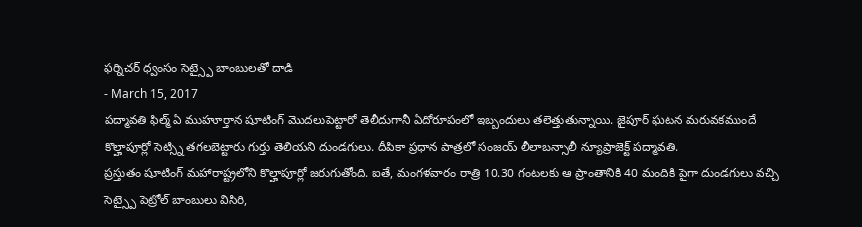ఫర్నిచర్ ధ్వంసం సెట్స్పై బాంబులతో దాడి
- March 15, 2017
పద్మావతి ఫిల్మ్ ఏ ముహూర్తాన షూటింగ్ మొదలుపెట్టారో తెలీదుగానీ ఏదోరూపంలో ఇబ్బందులు తలెత్తుతున్నాయి. జైపూర్ ఘటన మరువకముందే కొల్హాపూర్లో సెట్స్ని తగలబెట్టారు గుర్తు తెలియని దుండగులు. దీపికా ప్రధాన పాత్రలో సంజయ్ లీలాబన్సాలీ న్యూప్రాజెక్ట్ పద్మావతి.
ప్రస్తుతం షూటింగ్ మహారాష్ట్రలోని కొల్హాపూర్లో జరుగుతోంది. ఐతే, మంగళవారం రాత్రి 10.30 గంటలకు ఆ ప్రాంతానికి 40 మందికి పైగా దుండగులు వచ్చి సెట్స్పై పెట్రోల్ బాంబులు విసిరి,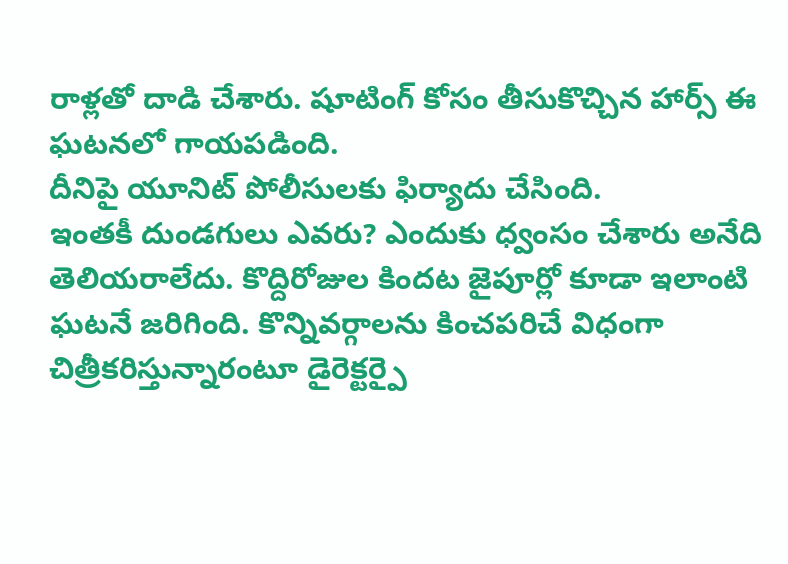రాళ్లతో దాడి చేశారు. షూటింగ్ కోసం తీసుకొచ్చిన హార్స్ ఈ ఘటనలో గాయపడింది.
దీనిపై యూనిట్ పోలీసులకు ఫిర్యాదు చేసింది.
ఇంతకీ దుండగులు ఎవరు? ఎందుకు ధ్వంసం చేశారు అనేది తెలియరాలేదు. కొద్దిరోజుల కిందట జైపూర్లో కూడా ఇలాంటి ఘటనే జరిగింది. కొన్నివర్గాలను కించపరిచే విధంగా చిత్రీకరిస్తున్నారంటూ డైరెక్టర్పై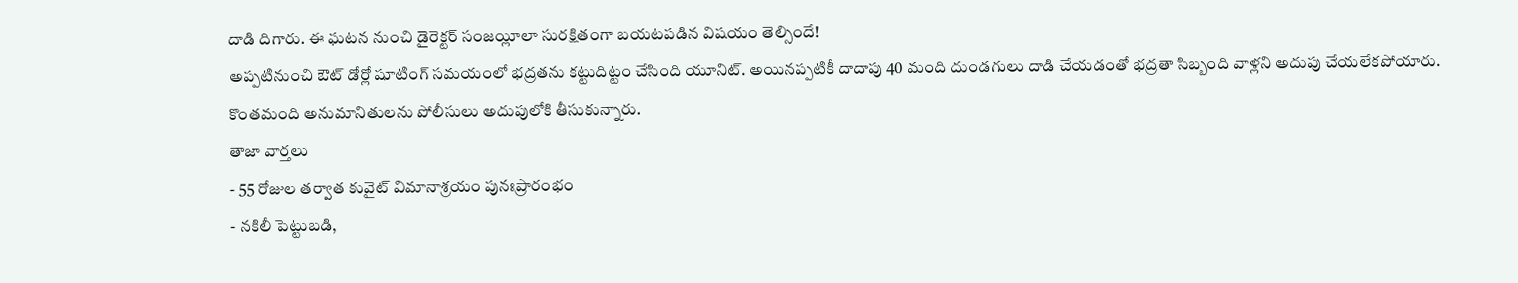దాడి దిగారు. ఈ ఘటన నుంచి డైరెక్టర్ సంజయ్లీలా సురక్షితంగా బయటపడిన విషయం తెల్సిందే!
అప్పటినుంచి ఔట్ డోర్లో షూటింగ్ సమయంలో భద్రతను కట్టుదిట్టం చేసింది యూనిట్. అయినప్పటికీ దాదాపు 40 మంది దుండగులు దాడి చేయడంతో భద్రతా సిబ్బంది వాళ్లని అదుపు చేయలేకపోయారు. కొంతమంది అనుమానితులను పోలీసులు అదుపులోకి తీసుకున్నారు.
తాజా వార్తలు
- 55 రోజుల తర్వాత కువైట్ విమానాశ్రయం పునఃప్రారంభం
- నకిలీ పెట్టుబడి,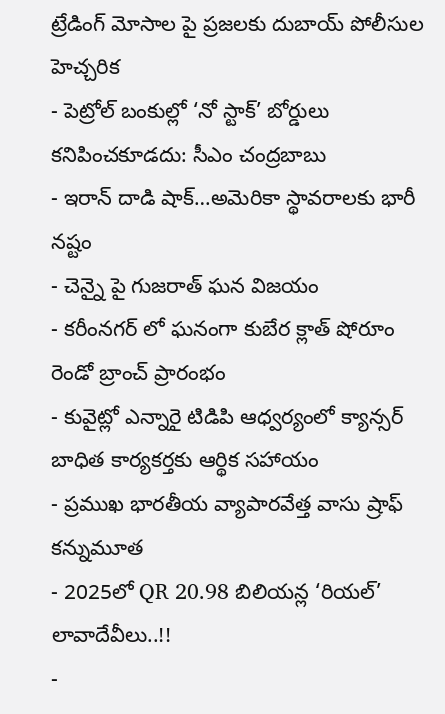ట్రేడింగ్ మోసాల పై ప్రజలకు దుబాయ్ పోలీసుల హెచ్చరిక
- పెట్రోల్ బంకుల్లో ‘నో స్టాక్’ బోర్డులు కనిపించకూడదు: సీఎం చంద్రబాబు
- ఇరాన్ దాడి షాక్…అమెరికా స్థావరాలకు భారీ నష్టం
- చెన్నై పై గుజరాత్ ఘన విజయం
- కరీంనగర్ లో ఘనంగా కుబేర క్లాత్ షోరూం రెండో బ్రాంచ్ ప్రారంభం
- కువైట్లో ఎన్నారై టిడిపి ఆధ్వర్యంలో క్యాన్సర్ బాధిత కార్యకర్తకు ఆర్థిక సహాయం
- ప్రముఖ భారతీయ వ్యాపారవేత్త వాసు ష్రాఫ్ కన్నుమూత
- 2025లో QR 20.98 బిలియన్ల ‘రియల్’ లావాదేవీలు..!!
-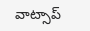వాట్సాప్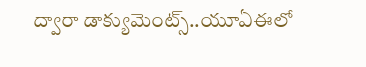ద్వారా డాక్యుమెంట్స్..యూఏఈలో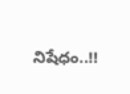నిషేధం..!!